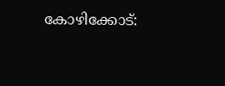കോഴിക്കോട്: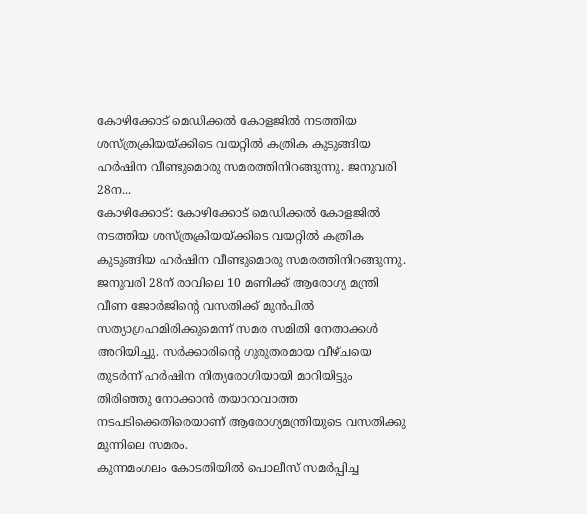കോഴിക്കോട് മെഡിക്കൽ കോളജിൽ നടത്തിയ ശസ്ത്രക്രിയയ്ക്കിടെ വയറ്റിൽ കത്രിക കുടുങ്ങിയ ഹർഷിന വീണ്ടുമൊരു സമരത്തിനിറങ്ങുന്നു. ജനുവരി 28ന...
കോഴിക്കോട്: കോഴിക്കോട് മെഡിക്കൽ കോളജിൽ നടത്തിയ ശസ്ത്രക്രിയയ്ക്കിടെ വയറ്റിൽ കത്രിക കുടുങ്ങിയ ഹർഷിന വീണ്ടുമൊരു സമരത്തിനിറങ്ങുന്നു.
ജനുവരി 28ന് രാവിലെ 10 മണിക്ക് ആരോഗ്യ മന്ത്രി വീണ ജോർജിന്റെ വസതിക്ക് മുൻപിൽ സത്യാഗ്രഹമിരിക്കുമെന്ന് സമര സമിതി നേതാക്കൾ അറിയിച്ചു. സർക്കാരിന്റെ ഗുരുതരമായ വീഴ്ചയെ തുടർന്ന് ഹർഷിന നിത്യരോഗിയായി മാറിയിട്ടും തിരിഞ്ഞു നോക്കാൻ തയാറാവാത്ത നടപടിക്കെതിരെയാണ് ആരോഗ്യമന്ത്രിയുടെ വസതിക്കു മുന്നിലെ സമരം.
കുന്നമംഗലം കോടതിയിൽ പൊലീസ് സമർപ്പിച്ച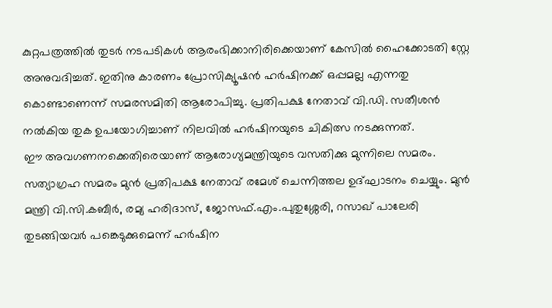കുറ്റപത്രത്തിൽ തുടർ നടപടികൾ ആരംഭിക്കാനിരിക്കെയാണ് കേസിൽ ഹൈക്കോടതി സ്റ്റേ അനുവദിച്ചത്. ഇതിനു കാരണം പ്രോസിക്യൂഷൻ ഹർഷിനക്ക് ഒപ്പമല്ല എന്നതു കൊണ്ടാണെന്ന് സമരസമിതി ആരോപിച്ചു. പ്രതിപക്ഷ നേതാവ് വി.ഡി. സതീശൻ നൽകിയ തുക ഉപയോഗിച്ചാണ് നിലവിൽ ഹർഷിനയുടെ ചികിത്സ നടക്കുന്നത്.
ഈ അവഗണനക്കെതിരെയാണ് ആരോഗ്യമന്ത്രിയുടെ വസതിക്കു മുന്നിലെ സമരം. സത്യാഗ്രഹ സമരം മുൻ പ്രതിപക്ഷ നേതാവ് രമേശ് ചെന്നിത്തല ഉദ്ഘാടനം ചെയ്യും. മുൻ മന്ത്രി വി.സി.കബീർ, രമ്യ ഹരിദാസ്, ജോസഫ്.എം.പുതുശ്ശേരി, റസാഖ് പാലേരി തുടങ്ങിയവർ പങ്കെടുക്കുമെന്ന് ഹർഷിന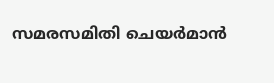സമരസമിതി ചെയർമാൻ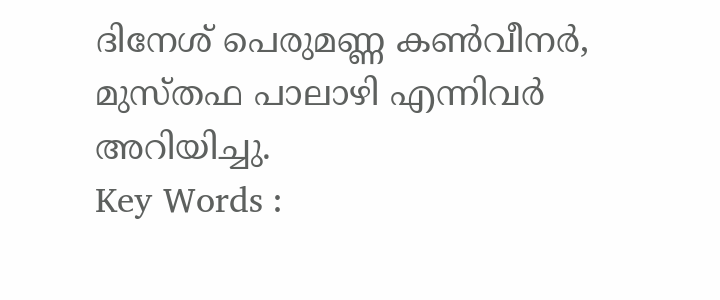ദിനേശ് പെരുമണ്ണ കൺവീനർ, മുസ്തഫ പാലാഴി എന്നിവർ അറിയിച്ചു.
Key Words :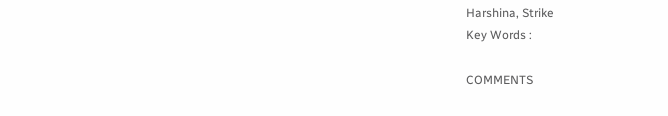Harshina, Strike
Key Words :

COMMENTS